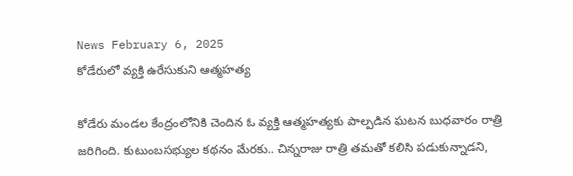News February 6, 2025
కోడేరులో వ్యక్తి ఉరేసుకుని ఆత్మహత్య

కోడేరు మండల కేంద్రంలోనికి చెందిన ఓ వ్యక్తి ఆత్మహత్యకు పాల్పడిన ఘటన బుధవారం రాత్రి జరిగింది. కుటుంబసభ్యుల కథనం మేరకు.. చిన్నరాజు రాత్రి తమతో కలిసి పడుకున్నాడని,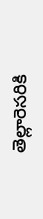తెల్లారెసరికి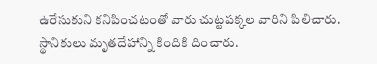ఉరేసుకుని కనిపించటంతో వారు చుట్టపక్కల వారిని పిలిచారు. స్థానికులు మృతదేహాన్ని కిందికి దించారు.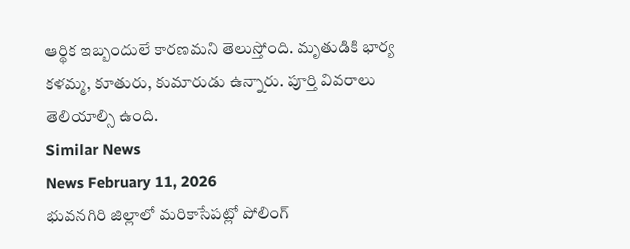ఆర్థిక ఇబ్బందులే కారణమని తెలుస్తోంది. మృతుడికి భార్య కళమ్మ, కూతురు, కుమారుడు ఉన్నారు. పూర్తి వివరాలు తెలియాల్సి ఉంది.
Similar News
News February 11, 2026
భువనగిరి జిల్లాలో మరికాసేపట్లో పోలింగ్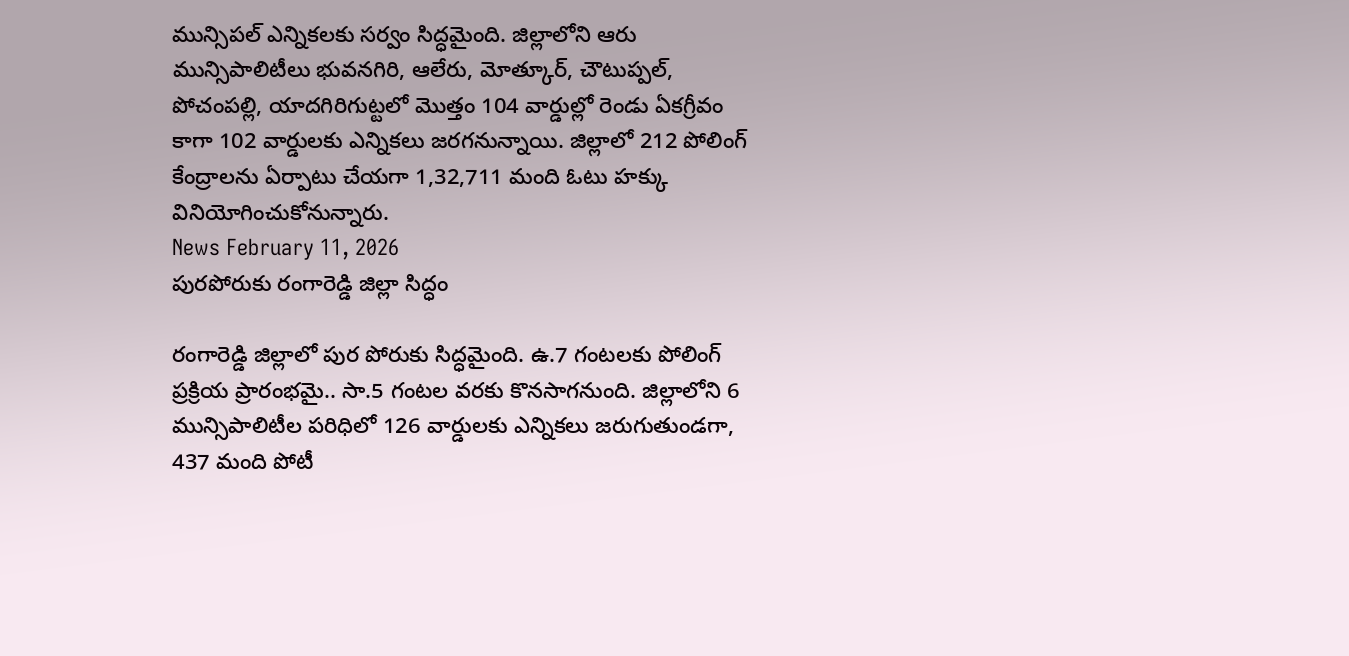మున్సిపల్ ఎన్నికలకు సర్వం సిద్ధమైంది. జిల్లాలోని ఆరు మున్సిపాలిటీలు భువనగిరి, ఆలేరు, మోత్కూర్, చౌటుప్పల్, పోచంపల్లి, యాదగిరిగుట్టలో మొత్తం 104 వార్డుల్లో రెండు ఏకగ్రీవం కాగా 102 వార్డులకు ఎన్నికలు జరగనున్నాయి. జిల్లాలో 212 పోలింగ్ కేంద్రాలను ఏర్పాటు చేయగా 1,32,711 మంది ఓటు హక్కు వినియోగించుకోనున్నారు.
News February 11, 2026
పురపోరుకు రంగారెడ్డి జిల్లా సిద్ధం

రంగారెడ్డి జిల్లాలో పుర పోరుకు సిద్ధమైంది. ఉ.7 గంటలకు పోలింగ్ ప్రక్రియ ప్రారంభమై.. సా.5 గంటల వరకు కొనసాగనుంది. జిల్లాలోని 6 మున్సిపాలిటీల పరిధిలో 126 వార్డులకు ఎన్నికలు జరుగుతుండగా, 437 మంది పోటీ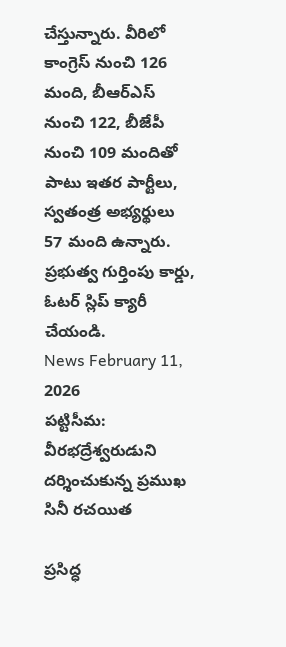చేస్తున్నారు. వీరిలో కాంగ్రెస్ నుంచి 126 మంది, బీఆర్ఎస్ నుంచి 122, బీజేపీ నుంచి 109 మందితో పాటు ఇతర పార్టీలు, స్వతంత్ర అభ్యర్థులు 57 మంది ఉన్నారు. ప్రభుత్వ గుర్తింపు కార్డు, ఓటర్ స్లిప్ క్యారీ చేయండి.
News February 11, 2026
పట్టిసీమ: వీరభద్రేశ్వరుడుని దర్శించుకున్న ప్రముఖ సినీ రచయిత

ప్రసిద్ధ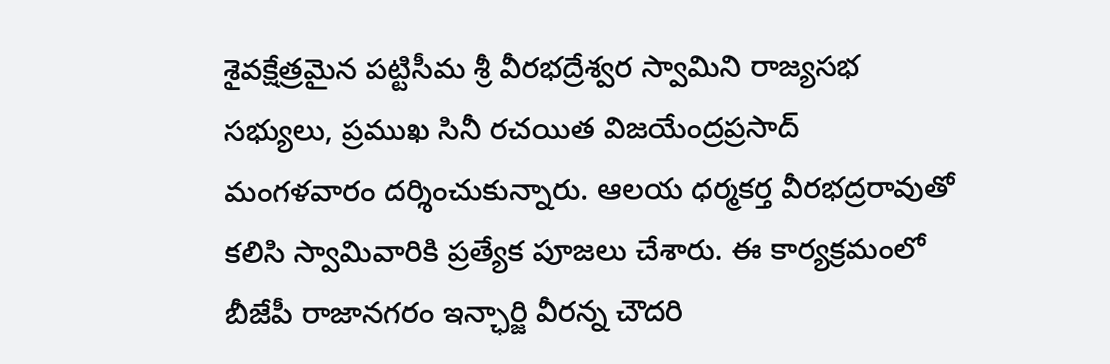శైవక్షేత్రమైన పట్టిసీమ శ్రీ వీరభద్రేశ్వర స్వామిని రాజ్యసభ సభ్యులు, ప్రముఖ సినీ రచయిత విజయేంద్రప్రసాద్ మంగళవారం దర్శించుకున్నారు. ఆలయ ధర్మకర్త వీరభద్రరావుతో కలిసి స్వామివారికి ప్రత్యేక పూజలు చేశారు. ఈ కార్యక్రమంలో బీజేపీ రాజానగరం ఇన్ఛార్జి వీరన్న చౌదరి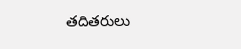తదితరులు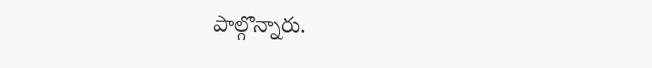పాల్గొన్నారు.